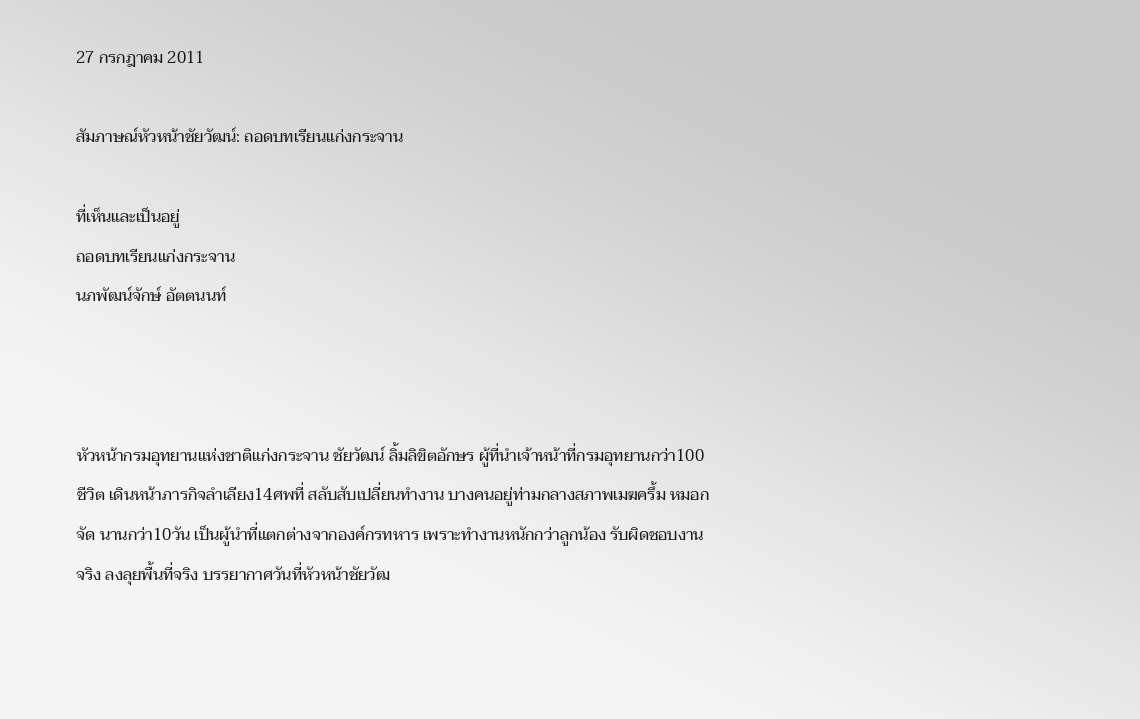27 กรกฎาคม 2011

สัมภาษณ์หัวหน้าชัยวัฒน์: ถอดบทเรียนแก่งกระจาน

ที่เห็นและเป็นอยู่
ถอดบทเรียนแก่งกระจาน
นภพัฒน์จักษ์ อัตตนนท์



หัวหน้ากรมอุทยานแห่งชาติแก่งกระจาน ชัยวัฒน์ ลิ้มลิขิตอักษร ผู้ที่นำเจ้าหน้าที่กรมอุทยานกว่า100ชีวิต เดินหน้าภารกิจลำเลียง14ศพที่ สลับสับเปลี่ยนทำงาน บางคนอยู่ท่ามกลางสภาพเมฆครึ้ม หมอกจัด นานกว่า10วัน เป็นผู้นำที่แตกต่างจากองค์กรทหาร เพราะทำงานหนักกว่าลูกน้อง รับผิดชอบงานจริง ลงลุยพื้นที่จริง บรรยากาศวันที่หัวหน้าชัยวัฒ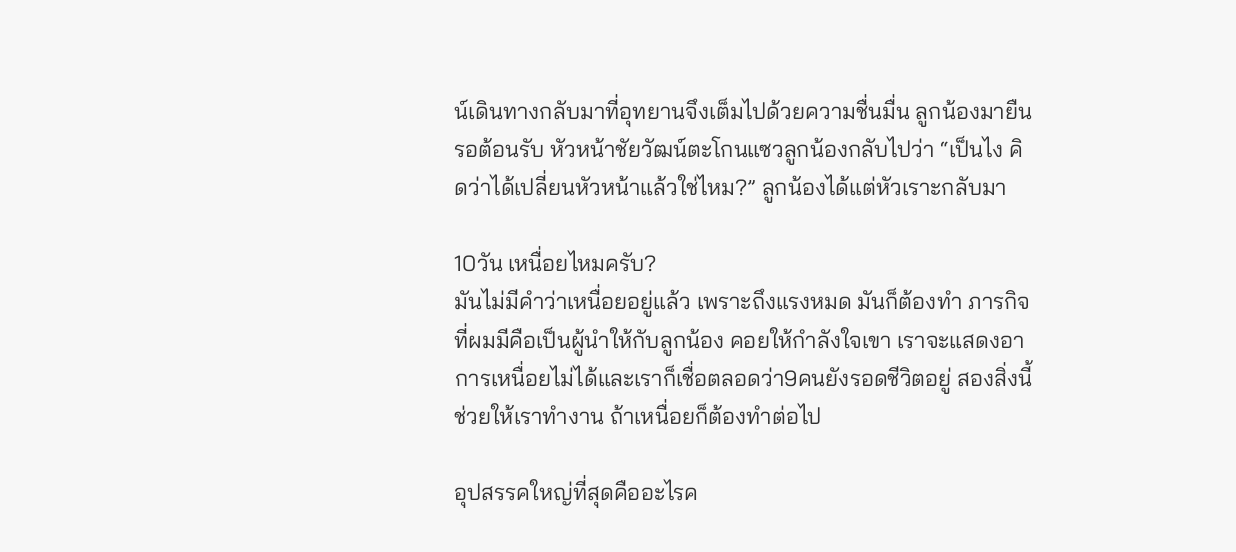น์เดินทางกลับมาที่อุทยานจึงเต็มไปด้วยความชื่นมื่น ลูกน้องมายืนรอต้อนรับ หัวหน้าชัยวัฒน์ตะโกนแซวลูกน้องกลับไปว่า “เป็นไง คิดว่าได้เปลี่ยนหัวหน้าแล้วใช่ไหม?” ลูกน้องได้แต่หัวเราะกลับมา

10วัน เหนื่อยไหมครับ?
มันไม่มีคำว่าเหนื่อยอยู่แล้ว เพราะถึงแรงหมด มันก็ต้องทำ ภารกิจที่ผมมีคือเป็นผู้นำให้กับลูกน้อง คอยให้กำลังใจเขา เราจะแสดงอาการเหนื่อยไม่ได้และเราก็เชื่อตลอดว่า9คนยังรอดชีวิตอยู่ สองสิ่งนี้ช่วยให้เราทำงาน ถ้าเหนื่อยก็ต้องทำต่อไป

อุปสรรคใหญ่ที่สุดคืออะไรค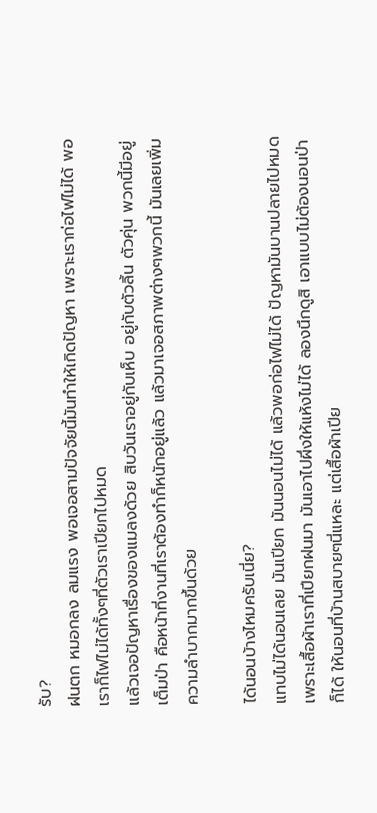รับ?
ฝนตก หมอกลง ลมแรง พอเจอสามปัจจัยนี้มันทำให้เกิดปัญหา เพราะเราก่อไฟไม่ได้ พอเราก็ไฟไม่ได้ทั้งๆที่ตัวเราเปียกไปหมด
แล้วเจอปัญหาเรื่องของแมลงด้วย สิบวันเราอยู่กับเห็บ อยู่กับตัวลิ้น ตัวคุ่น พวกนี้มีอยู่เต็มป่า คือหน้าที่งานที่เราต้องทำก็หนักอยู่แล้ว แล้วมาเจอสภาพต่างๆพวกนี้ มันเลยเพิ่มความลำบากมากขึ้นด้วย

ได้นอนบ้างไหมครับเนี่ย?
แทบไม่ได้นอนเลย มันเปียก มันนอนไม่ได้ แล้วพอก่อไฟไม่ได้ ปัญหามันบานปลายไปหมด เพราะเสื้อผ้าเราที่เปียกฝนมา มันเอาไปผึ่งให้แห้งไม่ได้ ลองนึกดูสิ เอาแบบไม่ต้องนอนป่าก็ได้ ให้นอนที่บ้านสบายๆนี่แหละ แต่เสื้อผ้าเปีย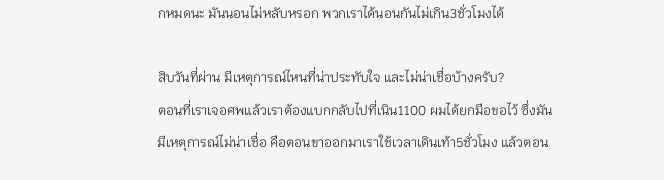กหมดนะ มันนอนไม่หลับหรอก พวกเราได้นอนกันไม่เกิน3ชั่วโมงได้

สิบวันที่ผ่าน มีเหตุการณ์ไหนที่น่าประทับใจ และไม่น่าเชื่อบ้างครับ?
ตอนที่เราเจอศพแล้วเราต้องแบกกลับไปที่เนิน1100 ผมได้ยกมือขอไว้ ซึ่งมันมีเหตุการณ์ไม่น่าเชื่อ คือตอนขาออกมาเราใช้เวลาเดินเท้า5ชั่วโมง แล้วตอน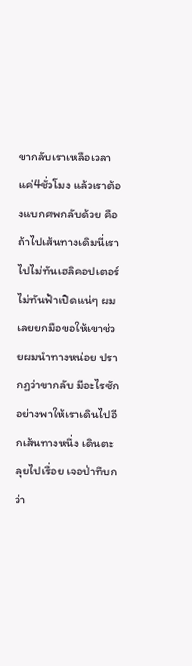ขากลับเราเหลือเวลาแค่4ชั่วโมง แล้วเราต้องแบกศพกลับด้วย คือถ้าไปเส้นทางเดิมนี่เราไปไม่ทันเฮลิคอปเตอร์ ไม่ทันฟ้าเปิดแน่ๆ ผมเลยยกมือขอให้เขาช่วยผมนำทางหน่อย ปรากฏว่าขากลับ มีอะไรซักอย่างพาให้เราเดินไปอีกเส้นทางหนึ่ง เดินตะลุยไปเรื่อย เจอป่าทึบกว่า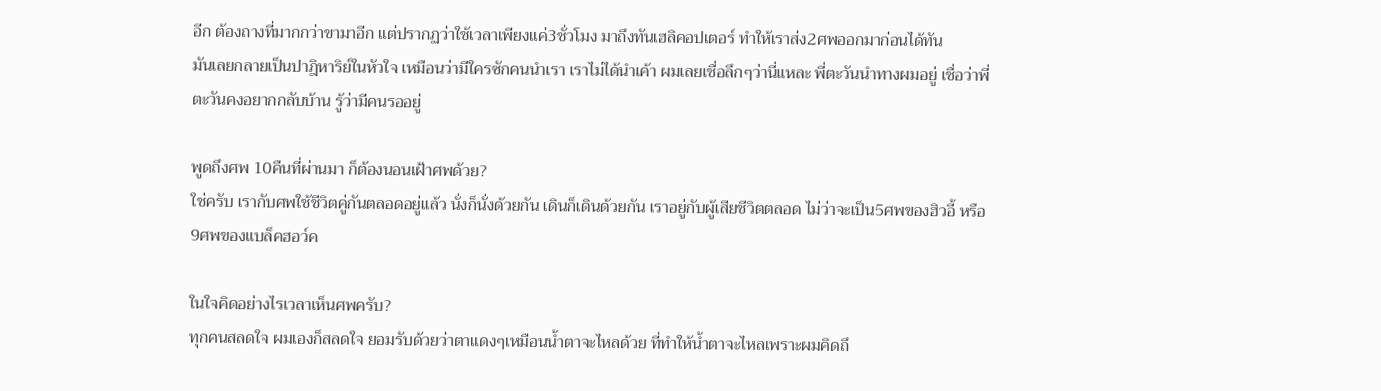อีก ต้องถางที่มากกว่าขามาอีก แต่ปรากฏว่าใช้เวลาเพียงแค่3ชั่วโมง มาถึงทันเฮลิคอปเตอร์ ทำให้เราส่ง2ศพออกมาก่อนได้ทัน
มันเลยกลายเป็นปาฎิหาริย์ในหัวใจ เหมือนว่ามีใครซักคนนำเรา เราไม่ได้นำเค้า ผมเลยเชื่อลึกๆว่านี่แหละ พี่ตะวันนำทางผมอยู่ เชื่อว่าพี่ตะวันคงอยากกลับบ้าน รู้ว่ามีคนรออยู่

พูดถึงศพ 10คืนที่ผ่านมา ก็ต้องนอนเฝ้าศพด้วย?
ใช่ครับ เรากับศพใช้ชีวิตคู่กันตลอดอยู่แล้ว นั่งก็นั่งด้วยกัน เดินก็เดินด้วยกัน เราอยู่กับผู้เสียชีวิตตลอด ไม่ว่าจะเป็น5ศพของฮิวอี้ หรือ9ศพของแบล็คฮอว์ค

ในใจคิดอย่างไรเวลาเห็นศพครับ?
ทุกคนสลดใจ ผมเองก็สลดใจ ยอมรับด้วยว่าตาแดงๆเหมือนน้ำตาจะไหลด้วย ที่ทำให้น้ำตาจะไหลเพราะผมคิดถึ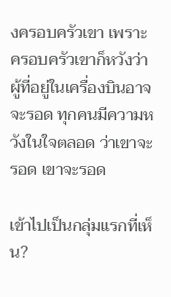งครอบครัวเขา เพราะครอบครัวเขาก็หวังว่าผู้ที่อยู่ในเครื่องบินอาจจะรอด ทุกคนมีความหวังในใจตลอด ว่าเขาจะรอด เขาจะรอด

เข้าไปเป็นกลุ่มแรกที่เห็น?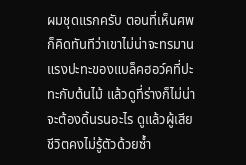ผมชุดแรกครับ ตอนที่เห็นศพก็คิดทันทีว่าเขาไม่น่าจะทรมาน แรงปะทะของแบล็คฮอว์คที่ปะทะกับต้นไม้ แล้วดูที่ร่างก็ไม่น่าจะต้องดิ้นรนอะไร ดูแล้วผู้เสียชีวิตคงไม่รู้ตัวด้วยซ้ำ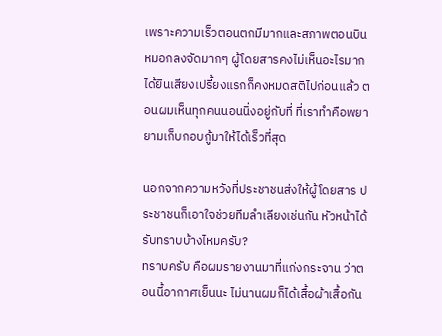เพราะความเร็วตอนตกมีมากและสภาพตอนบินหมอกลงจัดมากๆ ผู้โดยสารคงไม่เห็นอะไรมาก ได้ยินเสียงเปรี้ยงแรกก็คงหมดสติไปก่อนแล้ว ตอนผมเห็นทุกคนนอนนิ่งอยู่กับที่ ที่เราทำคือพยายามเก็บกอบกู้มาให้ได้เร็วที่สุด

นอกจากความหวังที่ประชาชนส่งให้ผู้โดยสาร ประชาชนก็เอาใจช่วยทีมลำเลียงเช่นกัน หัวหน้าได้รับทราบบ้างไหมครับ?
ทราบครับ คือผมรายงานมาที่แก่งกระจาน ว่าตอนนี้อากาศเย็นนะ ไม่นานผมก็ได้เสื้อผ้าเสื้อกัน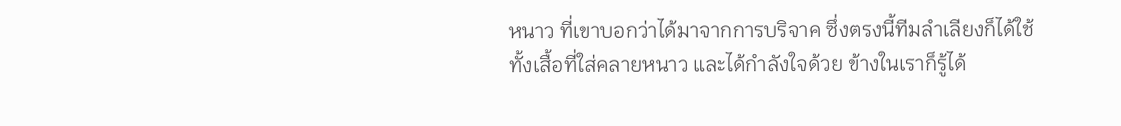หนาว ที่เขาบอกว่าได้มาจากการบริจาค ซึ่งตรงนี้ทีมลำเลียงก็ได้ใช้ทั้งเสื้อที่ใส่คลายหนาว และได้กำลังใจด้วย ข้างในเราก็รู้ได้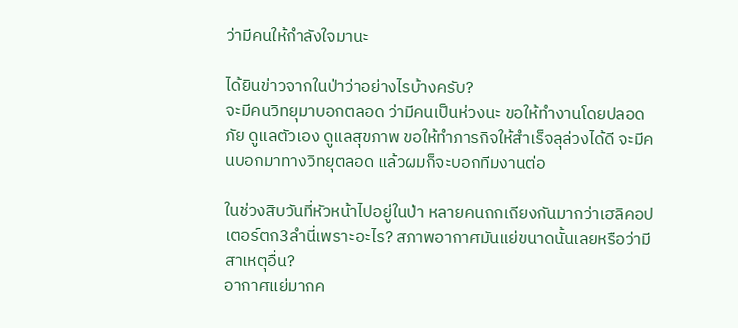ว่ามีคนให้กำลังใจมานะ

ได้ยินข่าวจากในป่าว่าอย่างไรบ้างครับ?
จะมีคนวิทยุมาบอกตลอด ว่ามีคนเป็นห่วงนะ ขอให้ทำงานโดยปลอดภัย ดูแลตัวเอง ดูแลสุขภาพ ขอให้ทำภารกิจให้สำเร็จลุล่วงได้ดี จะมีคนบอกมาทางวิทยุตลอด แล้วผมก็จะบอกทีมงานต่อ

ในช่วงสิบวันที่หัวหน้าไปอยู่ในป่า หลายคนถกเถียงกันมากว่าเฮลิคอปเตอร์ตก3ลำนี่เพราะอะไร? สภาพอากาศมันแย่ขนาดนั้นเลยหรือว่ามีสาเหตุอื่น?
อากาศแย่มากค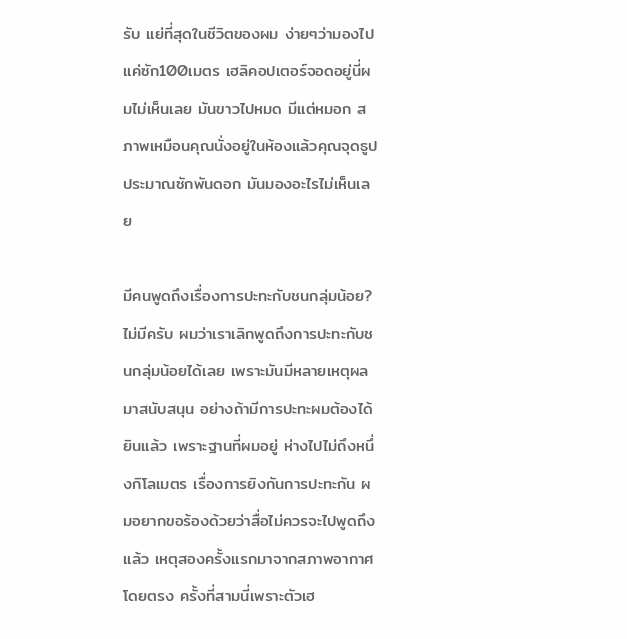รับ แย่ที่สุดในชีวิตของผม ง่ายๆว่ามองไปแค่ซัก100เมตร เฮลิคอปเตอร์จอดอยู่นี่ผมไม่เห็นเลย มันขาวไปหมด มีแต่หมอก สภาพเหมือนคุณนั่งอยู่ในห้องแล้วคุณจุดธูปประมาณซักพันดอก มันมองอะไรไม่เห็นเลย

มีคนพูดถึงเรื่องการปะทะกับชนกลุ่มน้อย?
ไม่มีครับ ผมว่าเราเลิกพูดถึงการปะทะกับชนกลุ่มน้อยได้เลย เพราะมันมีหลายเหตุผลมาสนับสนุน อย่างถ้ามีการปะทะผมต้องได้ยินแล้ว เพราะฐานที่ผมอยู่ ห่างไปไม่ถึงหนึ่งกิโลเมตร เรื่องการยิงกันการปะทะกัน ผมอยากขอร้องด้วยว่าสื่อไม่ควรจะไปพูดถึงแล้ว เหตุสองครั้งแรกมาจากสภาพอากาศโดยตรง ครั้งที่สามนี่เพราะตัวเฮ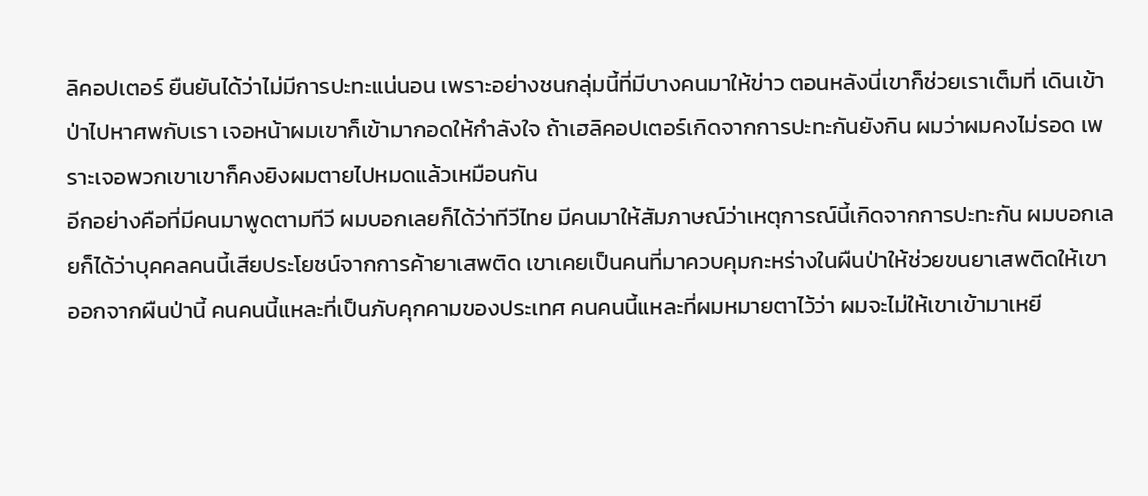ลิคอปเตอร์ ยืนยันได้ว่าไม่มีการปะทะแน่นอน เพราะอย่างชนกลุ่มนี้ที่มีบางคนมาให้ข่าว ตอนหลังนี่เขาก็ช่วยเราเต็มที่ เดินเข้าป่าไปหาศพกับเรา เจอหน้าผมเขาก็เข้ามากอดให้กำลังใจ ถ้าเฮลิคอปเตอร์เกิดจากการปะทะกันยังกิน ผมว่าผมคงไม่รอด เพราะเจอพวกเขาเขาก็คงยิงผมตายไปหมดแล้วเหมือนกัน
อีกอย่างคือที่มีคนมาพูดตามทีวี ผมบอกเลยก็ได้ว่าทีวีไทย มีคนมาให้สัมภาษณ์ว่าเหตุการณ์นี้เกิดจากการปะทะกัน ผมบอกเลยก็ได้ว่าบุคคลคนนี้เสียประโยชน์จากการค้ายาเสพติด เขาเคยเป็นคนที่มาควบคุมกะหร่างในผืนป่าให้ช่วยขนยาเสพติดให้เขาออกจากผืนป่านี้ คนคนนี้แหละที่เป็นภับคุกคามของประเทศ คนคนนี้แหละที่ผมหมายตาไว้ว่า ผมจะไม่ให้เขาเข้ามาเหยี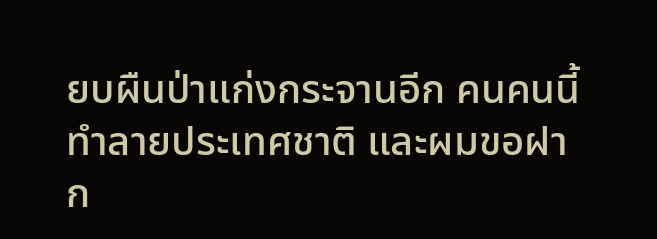ยบผืนป่าแก่งกระจานอีก คนคนนี้ทำลายประเทศชาติ และผมขอฝาก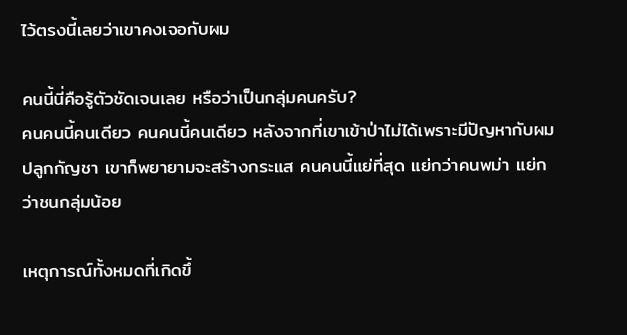ไว้ตรงนี้เลยว่าเขาคงเจอกับผม

คนนี้นี่คือรู้ตัวชัดเจนเลย หรือว่าเป็นกลุ่มคนครับ?
คนคนนี้คนเดียว คนคนนี้คนเดียว หลังจากที่เขาเข้าป่าไม่ได้เพราะมีปัญหากับผมปลูกกัญชา เขาก็พยายามจะสร้างกระแส คนคนนี้แย่ที่สุด แย่กว่าคนพม่า แย่กว่าชนกลุ่มน้อย

เหตุการณ์ทั้งหมดที่เกิดขึ้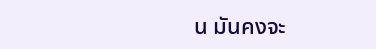น มันคงจะ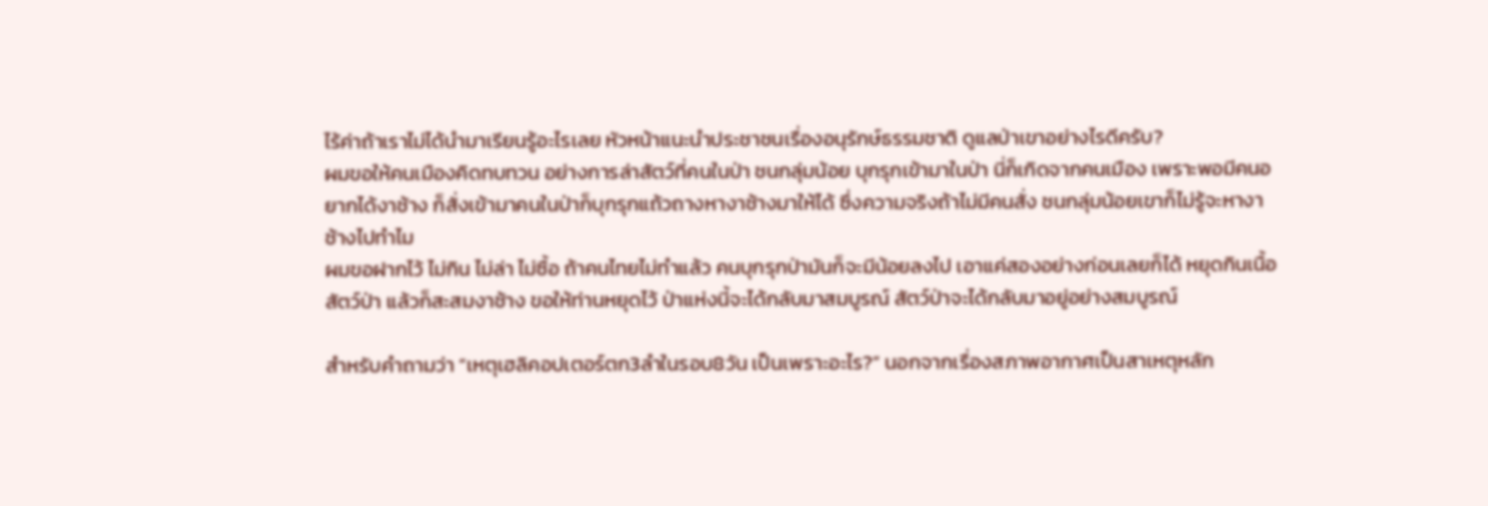ไร้ค่าถ้าเราไม่ได้นำมาเรียนรู้อะไรเลย หัวหน้าแนะนำประชาชนเรื่องอนุรักษ์ธรรมชาติ ดูแลป่าเขาอย่างไรดีครับ?
ผมขอให้คนเมืองคิดทบทวน อย่างการล่าสัตว์ที่คนในป่า ชนกลุ่มน้อย บุกรุกเข้ามาในป่า นี่ก็เกิดจากคนเมือง เพราะพอมีคนอยากได้งาช้าง ก็สั่งเข้ามาคนในป่าก็บุกรุกแถ้วถางหางาช้างมาให้ได้ ซึ่งความจริงถ้าไม่มีคนสั่ง ชนกลุ่มน้อยเขาก็ไม่รู้จะหางาช้างไปทำไม
ผมขอฝากไว้ ไม่กิน ไม่ล่า ไม่ซื้อ ถ้าคนไทยไม่ทำแล้ว คนบุกรุกป่ามันก็จะมีน้อยลงไป เอาแค่สองอย่างก่อนเลยก็ได้ หยุดกินเนื้อสัตว์ป่า แล้วก็สะสมงาช้าง ขอให้ท่านหยุดไว้ ป่าแห่งนี้จะได้กลับมาสมบูรณ์ สัตว์ป่าจะได้กลับมาอยู่อย่างสมบูรณ์

สำหรับคำถามว่า “เหตุเฮลิคอปเตอร์ตก3ลำในรอบ8วัน เป็นเพราะอะไร?” นอกจากเรื่องสภาพอากาศเป็นสาเหตุหลัก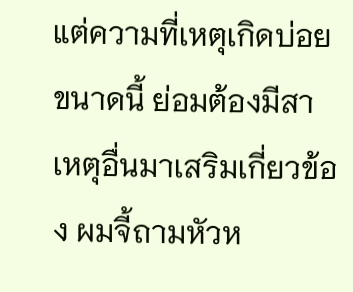แต่ความที่เหตุเกิดบ่อยขนาดนี้ ย่อมต้องมีสาเหตุอื่นมาเสริมเกี่ยวข้อง ผมจี้ถามหัวห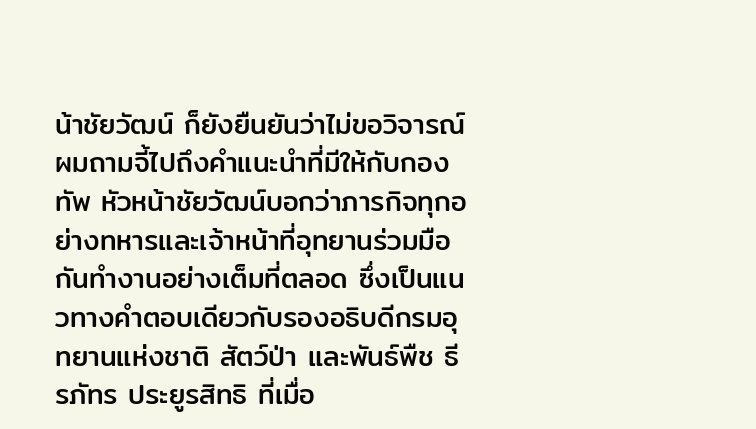น้าชัยวัฒน์ ก็ยังยืนยันว่าไม่ขอวิจารณ์ ผมถามจี้ไปถึงคำแนะนำที่มีให้กับกองทัพ หัวหน้าชัยวัฒน์บอกว่าภารกิจทุกอย่างทหารและเจ้าหน้าที่อุทยานร่วมมือกันทำงานอย่างเต็มที่ตลอด ซึ่งเป็นแนวทางคำตอบเดียวกับรองอธิบดีกรมอุทยานแห่งชาติ สัตว์ป่า และพันธ์พืช ธีรภัทร ประยูรสิทธิ ที่เมื่อ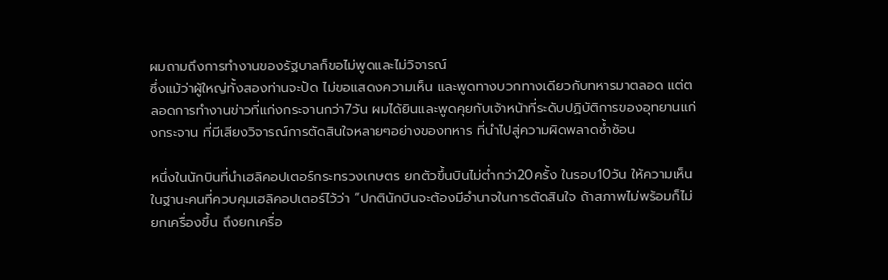ผมถามถึงการทำงานของรัฐบาลก็ขอไม่พูดและไม่วิจารณ์
ซึ่งแม้ว่าผู้ใหญ่ทั้งสองท่านจะปัด ไม่ขอแสดงความเห็น และพูดทางบวกทางเดียวกับทหารมาตลอด แต่ตลอดการทำงานข่าวที่แก่งกระจานกว่า7วัน ผมได้ยินและพูดคุยกับเจ้าหน้าที่ระดับปฏิบัติการของอุทยานแก่งกระจาน ที่มีเสียงวิจารณ์การตัดสินใจหลายๆอย่างของทหาร ที่นำไปสู่ความผิดพลาดซ้ำซ้อน

หนึ่งในนักบินที่นำเฮลิคอปเตอร์กระทรวงเกษตร ยกตัวขึ้นบินไม่ต่ำกว่า20ครั้ง ในรอบ10วัน ให้ความเห็นในฐานะคนที่ควบคุมเฮลิคอปเตอร์ไว้ว่า “ปกตินักบินจะต้องมีอำนาจในการตัดสินใจ ถ้าสภาพไม่พร้อมก็ไม่ยกเครื่องขึ้น ถึงยกเครื่อ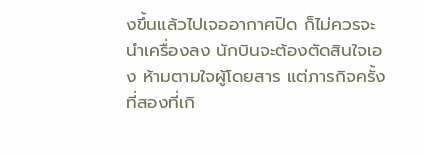งขึ้นแล้วไปเจออากาศปิด ก็ไม่ควรจะนำเครื่องลง นักบินจะต้องตัดสินใจเอง ห้ามตามใจผู้โดยสาร แต่ภารกิจครั้งที่สองที่เกิ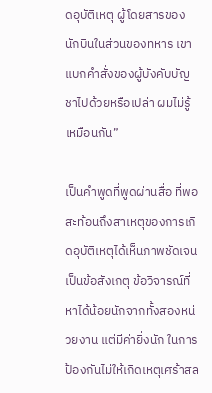ดอุบัติเหตุ ผู้โดยสารของนักบินในส่วนของทหาร เขาแบกคำสั่งของผู้บังคับบัญชาไปด้วยหรือเปล่า ผมไม่รู้เหมือนกัน”

เป็นคำพูดที่พูดผ่านสื่อ ที่พอสะท้อนถึงสาเหตุของการเกิดอุบัติเหตุได้เห็นภาพชัดเจน เป็นข้อสังเกตุ ข้อวิจารณ์ที่หาได้น้อยนักจากทั้งสองหน่วยงาน แต่มีค่ายิ่งนัก ในการป้องกันไม่ให้เกิดเหตุเศร้าสล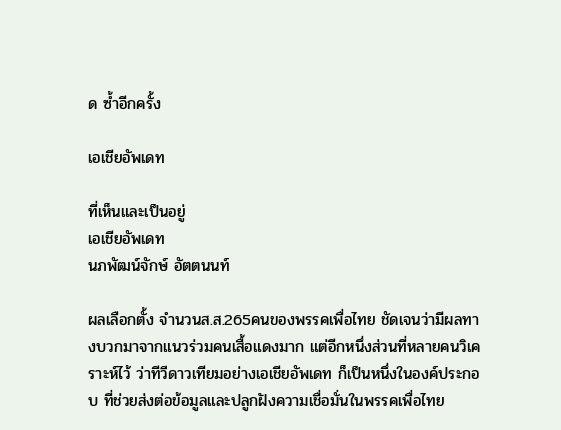ด ซ้ำอีกครั้ง

เอเชียอัพเดท

ที่เห็นและเป็นอยู่
เอเชียอัพเดท
นภพัฒน์จักษ์ อัตตนนท์

ผลเลือกตั้ง จำนวนส.ส.265คนของพรรคเพื่อไทย ชัดเจนว่ามีผลทางบวกมาจากแนวร่วมคนเสื้อแดงมาก แต่อีกหนึ่งส่วนที่หลายคนวิเคราะห์ไว้ ว่าทีวีดาวเทียมอย่างเอเชียอัพเดท ก็เป็นหนึ่งในองค์ประกอบ ที่ช่วยส่งต่อข้อมูลและปลูกฝังความเชื่อมั่นในพรรคเพื่อไทย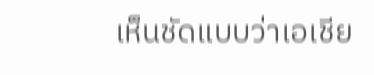เห็นชัดแบบว่าเอเชีย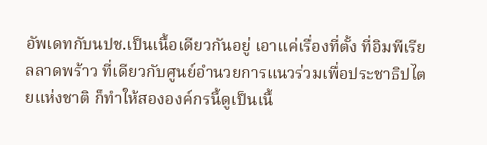อัพเดทกับนปช.เป็นเนื้อเดียวกันอยู่ เอาแค่เรื่องที่ตั้ง ที่อิมพีเรียลลาดพร้าว ที่เดียวกับศูนย์อำนวยการแนวร่วมเพื่อประชาธิปไตยแห่งชาติ ก็ทำให้สององค์กรนี้ดูเป็นเนื้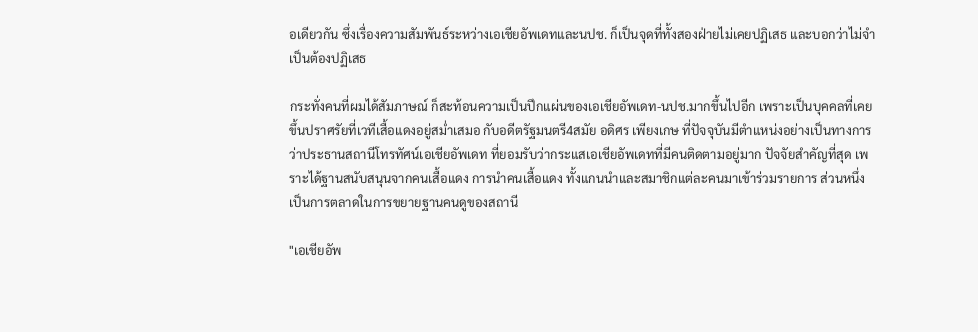อเดียวกัน ซึ่งเรื่องความสัมพันธ์ระหว่างเอเชียอัพเดทและนปช. ก็เป็นจุดที่ทั้งสองฝ่ายไม่เคยปฏิเสธ และบอกว่าไม่จำเป็นต้องปฏิเสธ

กระทั่งคนที่ผมได้สัมภาษณ์ ก็สะท้อนความเป็นปึกแผ่นของเอเชียอัพเดท-นปช.มากขึ้นไปอีก เพราะเป็นบุคคลที่เคยขึ้นปราศรัยที่เวทีเสื้อแดงอยู่สม่ำเสมอ กับอดีตรัฐมนตรี4สมัย อดิศร เพียงเกษ ที่ปัจจุบันมีตำแหน่งอย่างเป็นทางการว่าประธานสถานีโทรทัศน์เอเชียอัพเดท ที่ยอมรับว่ากระแสเอเชียอัพเดทที่มีคนติดตามอยู่มาก ปัจจัยสำคัญที่สุด เพราะได้ฐานสนับสนุนจากคนเสื้อแดง การนำคนเสื้อแดง ทั้งแกนนำและสมาชิกแต่ละคนมาเข้าร่วมรายการ ส่วนหนึ่งเป็นการตลาดในการขยายฐานคนดูของสถานี

"เอเชียอัพ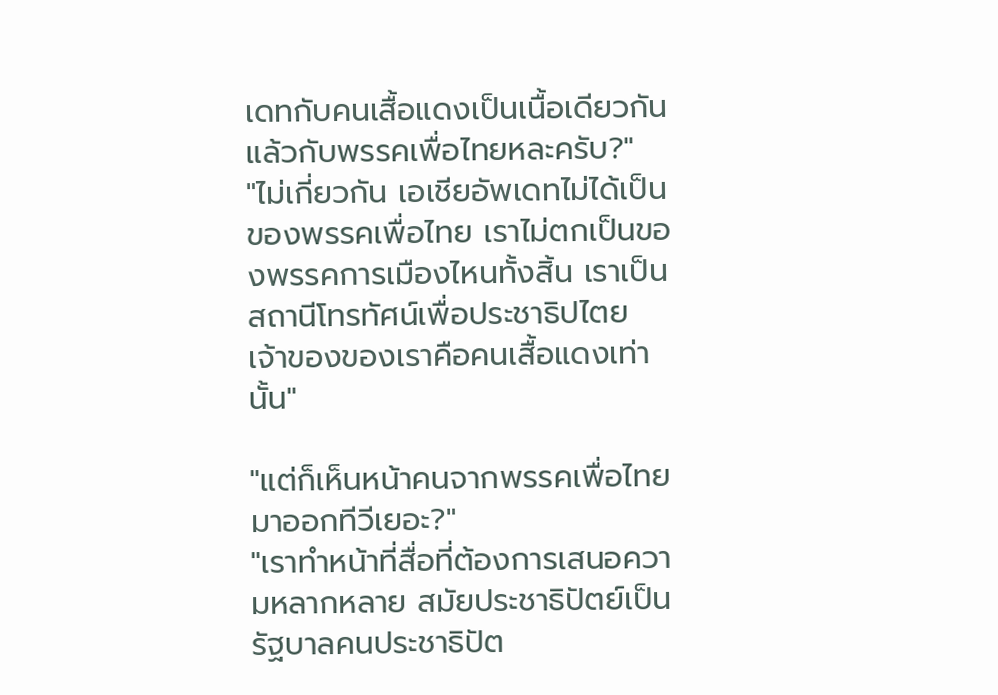เดทกับคนเสื้อแดงเป็นเนื้อเดียวกัน แล้วกับพรรคเพื่อไทยหละครับ?"
"ไม่เกี่ยวกัน เอเชียอัพเดทไม่ได้เป็นของพรรคเพื่อไทย เราไม่ตกเป็นของพรรคการเมืองไหนทั้งสิ้น เราเป็นสถานีโทรทัศน์เพื่อประชาธิปไตย เจ้าของของเราคือคนเสื้อแดงเท่านั้น"

"แต่ก็เห็นหน้าคนจากพรรคเพื่อไทยมาออกทีวีเยอะ?"
"เราทำหน้าที่สื่อที่ต้องการเสนอความหลากหลาย สมัยประชาธิปัตย์เป็นรัฐบาลคนประชาธิปัต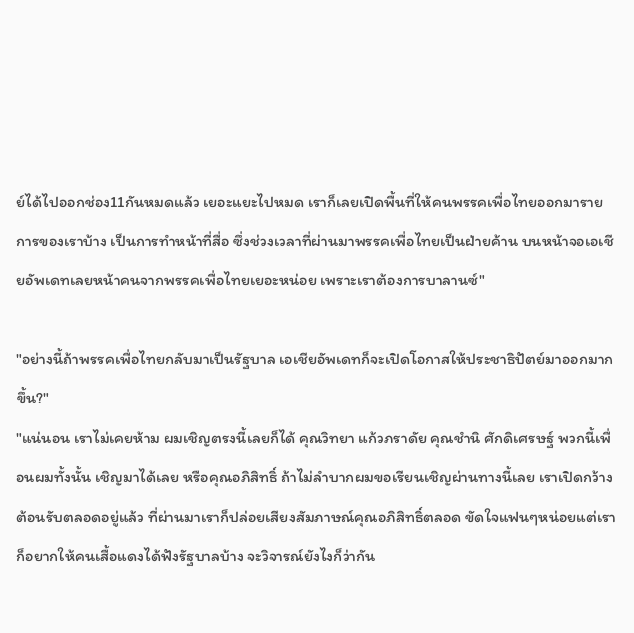ย์ได้ไปออกช่อง11กันหมดแล้ว เยอะแยะไปหมด เราก็เลยเปิดพื้นที่ให้คนพรรคเพื่อไทยออกมารายการของเราบ้าง เป็นการทำหน้าที่สื่อ ซึ่งช่วงเวลาที่ผ่านมาพรรคเพื่อไทยเป็นฝ่ายค้าน บนหน้าจอเอเชียอัพเดทเลยหน้าคนจากพรรคเพื่อไทยเยอะหน่อย เพราะเราต้องการบาลานซ์"

"อย่างนี้ถ้าพรรคเพื่อไทยกลับมาเป็นรัฐบาล เอเชียอัพเดทก็จะเปิดโอกาสให้ประชาธิปัตย์มาออกมากขึ้น?"
"แน่นอน เราไม่เคยห้าม ผมเชิญตรงนี้เลยก็ได้ คุณวิทยา แก้วภราดัย คุณชำนิ ศักดิเศรษฐ์ พวกนี้เพื่อนผมทั้งนั้น เชิญมาได้เลย หรือคุณอภิสิทธิ์ ถ้าไม่ลำบากผมขอเรียนเชิญผ่านทางนี้เลย เราเปิดกว้างต้อนรับตลอดอยู่แล้ว ที่ผ่านมาเราก็ปล่อยเสียงสัมภาษณ์คุณอภิสิทธิ์ตลอด ขัดใจแฟนๆหน่อยแต่เราก็อยากให้คนเสื้อแดงได้ฟังรัฐบาลบ้าง จะวิจารณ์ยังไงก็ว่ากัน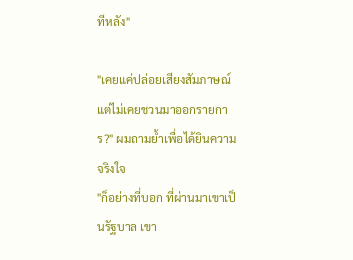ทีหลัง"

"เคยแค่ปล่อยเสียงสัมภาษณ์ แต่ไม่เคยชวนมาออกรายการ?" ผมถามย้ำเพื่อได้ยินความจริงใจ
"ก็อย่างที่บอก ที่ผ่านมาเขาเป็นรัฐบาล เขา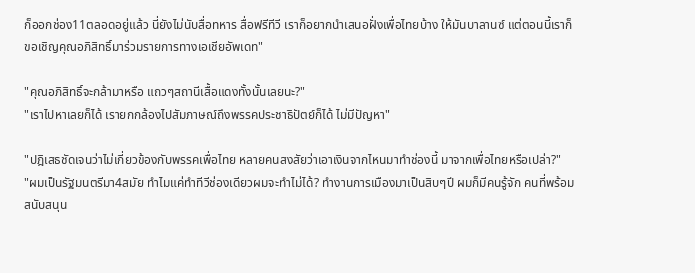ก็ออกช่อง11ตลอดอยู่แล้ว นี่ยังไม่นับสื่อทหาร สื่อฟรีทีวี เราก็อยากนำเสนอฝั่งเพื่อไทยบ้าง ให้มันบาลานซ์ แต่ตอนนี้เราก็ขอเชิญคุณอภิสิทธิ์มาร่วมรายการทางเอเชียอัพเดท"

"คุณอภิสิทธิ์จะกล้ามาหรือ แถวๆสถานีเสื้อแดงทั้งนั้นเลยนะ?"
"เราไปหาเลยก็ได้ เรายกกล้องไปสัมภาษณ์ถึงพรรคประชาธิปัตย์ก็ได้ ไม่มีปัญหา"

"ปฎิเสธชัดเจนว่าไม่เกี่ยวข้องกับพรรคเพื่อไทย หลายคนสงสัยว่าเอาเงินจากไหนมาทำช่องนี้ มาจากเพื่อไทยหรือเปล่า?"
"ผมเป็นรัฐมนตรีมา4สมัย ทำไมแค่ทำทีวีช่องเดียวผมจะทำไม่ได้? ทำงานการเมืองมาเป็นสิบๆปี ผมก็มีคนรู้จัก คนที่พร้อมสนับสนุน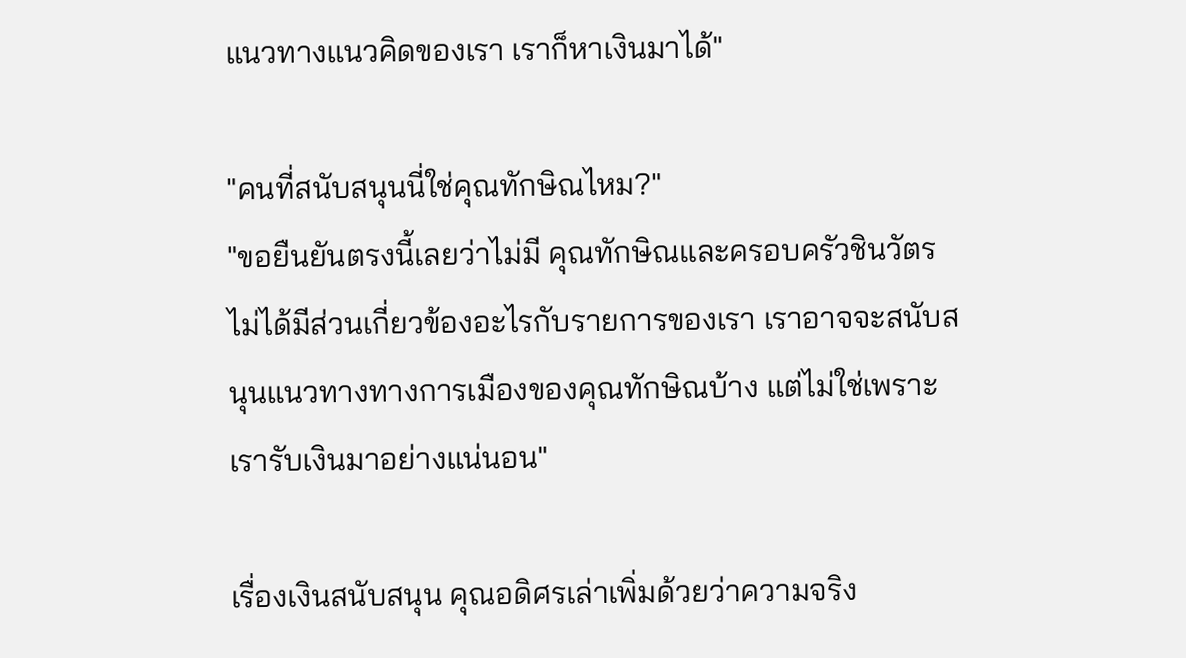แนวทางแนวคิดของเรา เราก็หาเงินมาได้"

"คนที่สนับสนุนนี่ใช่คุณทักษิณไหม?"
"ขอยืนยันตรงนี้เลยว่าไม่มี คุณทักษิณและครอบครัวชินวัตรไม่ได้มีส่วนเกี่ยวข้องอะไรกับรายการของเรา เราอาจจะสนับสนุนแนวทางทางการเมืองของคุณทักษิณบ้าง แต่ไม่ใช่เพราะเรารับเงินมาอย่างแน่นอน"

เรื่องเงินสนับสนุน คุณอดิศรเล่าเพิ่มด้วยว่าความจริง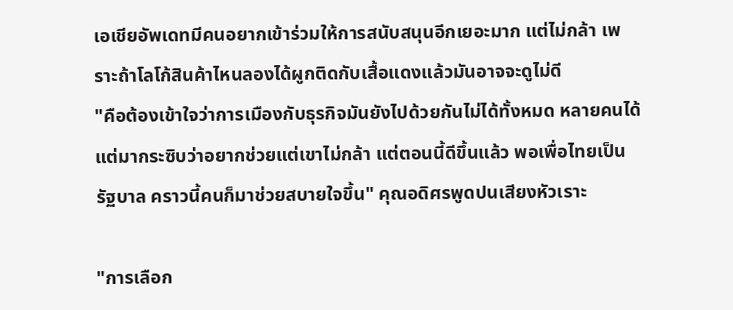เอเชียอัพเดทมีคนอยากเข้าร่วมให้การสนับสนุนอีกเยอะมาก แต่ไม่กล้า เพราะถ้าโลโก้สินค้าไหนลองได้ผูกติดกับเสื้อแดงแล้วมันอาจจะดูไม่ดี
"คือต้องเข้าใจว่าการเมืองกับธุรกิจมันยังไปด้วยกันไม่ได้ทั้งหมด หลายคนได้แต่มากระซิบว่าอยากช่วยแต่เขาไม่กล้า แต่ตอนนี้ดีขึ้นแล้ว พอเพื่อไทยเป็นรัฐบาล คราวนี้คนก็มาช่วยสบายใจขึ้น" คุณอดิศรพูดปนเสียงหัวเราะ

"การเลือก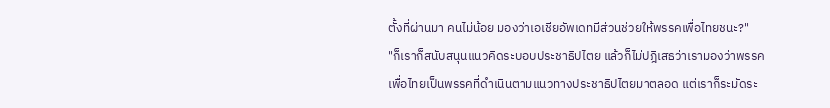ตั้งที่ผ่านมา คนไม่น้อย มองว่าเอเชียอัพเดทมีส่วนช่วยให้พรรคเพื่อไทยชนะ?"
"ก็เราก็สนับสนุนแนวคิดระบอบประชาธิปไตย แล้วก็ไม่ปฎิเสธว่าเรามองว่าพรรคเพื่อไทยเป็นพรรคที่ดำเนินตามแนวทางประชาธิปไตยมาตลอด แต่เราก็ระมัดระ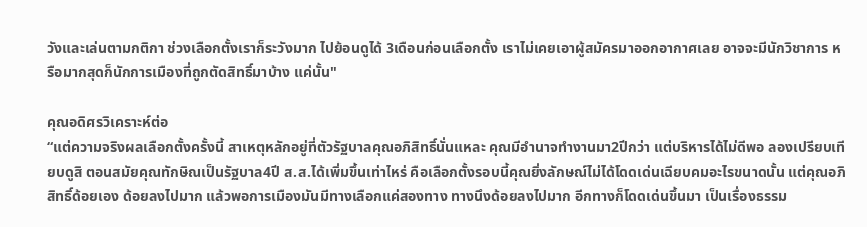วังและเล่นตามกติกา ช่วงเลือกตั้งเราก็ระวังมาก ไปย้อนดูได้ 3เดือนก่อนเลือกตั้ง เราไม่เคยเอาผู้สมัครมาออกอากาศเลย อาจจะมีนักวิชาการ หรือมากสุดก็นักการเมืองที่ถูกตัดสิทธิ์มาบ้าง แค่นั้น"

คุณอดิศรวิเคราะห์ต่อ
“แต่ความจริงผลเลือกตั้งครั้งนี้ สาเหตุหลักอยู่ที่ตัวรัฐบาลคุณอภิสิทธิ์นั่นแหละ คุณมีอำนาจทำงานมา2ปีกว่า แต่บริหารได้ไม่ดีพอ ลองเปรียบเทียบดูสิ ตอนสมัยคุณทักษิณเป็นรัฐบาล4ปี ส.ส.ได้เพิ่มขึ้นเท่าไหร่ คือเลือกตั้งรอบนี้คุณยิ่งลักษณ์ไม่ได้โดดเด่นเฉียบคมอะไรขนาดนั้น แต่คุณอภิสิทธิ์ด้อยเอง ด้อยลงไปมาก แล้วพอการเมืองมันมีทางเลือกแค่สองทาง ทางนึงด้อยลงไปมาก อีกทางก็โดดเด่นขึ้นมา เป็นเรื่องธรรม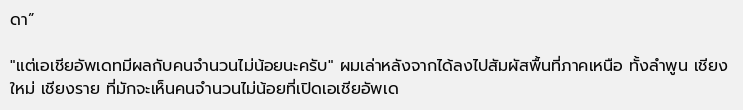ดา”

"แต่เอเชียอัพเดทมีผลกับคนจำนวนไม่น้อยนะครับ" ผมเล่าหลังจากได้ลงไปสัมผัสพื้นที่ภาคเหนือ ทั้งลำพูน เชียงใหม่ เชียงราย ที่มักจะเห็นคนจำนวนไม่น้อยที่เปิดเอเชียอัพเด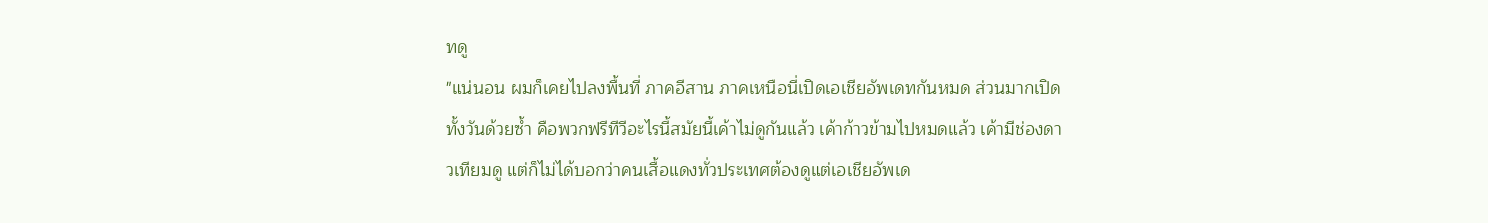ทดู
"แน่นอน ผมก็เคยไปลงพื้นที่ ภาคอีสาน ภาคเหนือนี่เปิดเอเชียอัพเดทกันหมด ส่วนมากเปิดทั้งวันด้วยซ้ำ คือพวกฟรีทีวีอะไรนี้สมัยนี้เค้าไม่ดูกันแล้ว เค้าก้าวข้ามไปหมดแล้ว เค้ามีช่องดาวเทียมดู แต่ก็ไม่ได้บอกว่าคนเสื้อแดงทั่วประเทศต้องดูแต่เอเชียอัพเด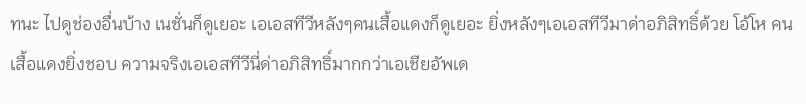ทนะ ไปดูช่องอื่นบ้าง เนชั่นก็ดูเยอะ เอเอสทีวีหลังๆคนเสื้อแดงก็ดูเยอะ ยิ่งหลังๆเอเอสทีวีมาด่าอภิสิทธิ์ด้วย โอ้โห คนเสื้อแดงยิ่งชอบ ความจริงเอเอสทีวีนี่ด่าอภิสิทธิ์มากกว่าเอเชียอัพเด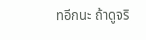ทอีกนะ ถ้าดูจริ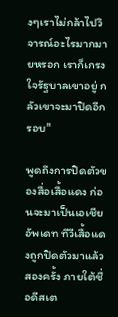งๆเราไม่กล้าไปวิจารณ์อะไรมากมายหรอก เราก็เกรงใจรัฐบาลเขาอยู่ กลัวเขาจะมาปิดอีกรอบ"

พูดถึงการปิดตัวของสื่อเสื้อแดง ก่อนจะมาเป็นเอเชียอัพเดท ทีวีเสื้อแดงถูกปิดตัวมาแล้วสองครั้ง ภายใต้ชื่อดีสเต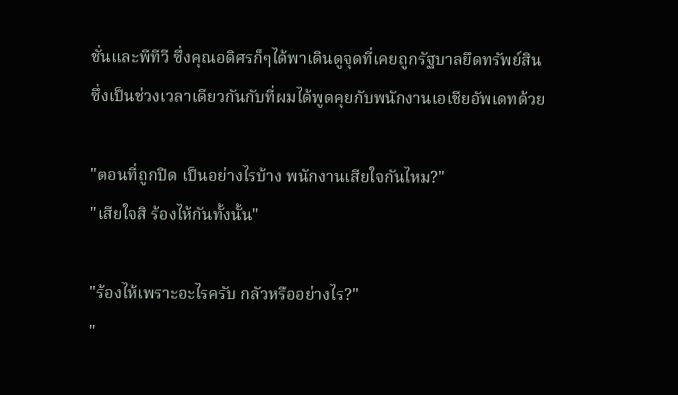ชั่นและพีทีวี ซึ่งคุณอดิศรก็ๆได้พาเดินดูจุดที่เคยถูกรัฐบาลยึดทรัพย์สิน ซึ่งเป็นช่วงเวลาเดียวกันกับที่ผมได้พูดคุยกับพนักงานเอเชียอัพเดทด้วย

"ตอนที่ถูกปิด เป็นอย่างไรบ้าง พนักงานเสียใจกันไหม?"
"เสียใจสิ ร้องไห้กันทั้งนั้น"

"ร้องไห้เพราะอะไรครับ กลัวหรืออย่างไร?"
"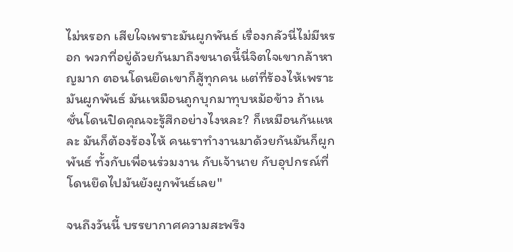ไม่หรอก เสียใจเพราะมันผูกพันธ์ เรื่องกลัวนี่ไม่มีหรอก พวกที่อยู่ด้วยกันมาถึงขนาดนี้นี่จิตใจเขากล้าหาญมาก ตอนโดนยึดเขาก็สู้ทุกคน แต่ที่ร้องไห้เพราะมันผูกพันธ์ มันเหมือนถูกบุกมาทุบหม้อข้าว ถ้าเนชั่นโดนปิดคุณจะรู้สึกอย่างไงหละ? ก็เหมือนกันแหละ มันก็ต้องร้องไห้ คนเราทำงานมาด้วยกันมันก็ผูกพันธ์ ทั้งกับเพื่อนร่วมงาน กับเจ้านาย กับอุปกรณ์ที่โดนยึดไปมันยังผูกพันธ์เลย"

จนถึงวันนี้ บรรยากาศความสะพรึง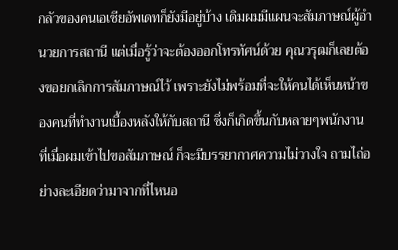กลัวของคนเอเชียอัพเดทก็ยังมีอยู่บ้าง เดิมผมมีแผนจะสัมภาษณ์ผู้อำนวยการสถานี แต่เมื่อรู้ว่าจะต้องออกโทรทัศน์ด้วย คุณวรุฒก็เลยต้องขอยกเลิกการสัมภาษณ์ไว้ เพราะยังไม่พร้อมที่จะให้คนได้เห็นหน้าของคนที่ทำงานเบื้องหลังให้กับสถานี ซึ่งก็เกิดขึ้นกับหลายๆพนักงาน ที่เมื่อผมเข้าไปขอสัมภาษณ์ ก็จะมีบรรยากาศความไม่วางใจ ถามไถ่อย่างละเอียดว่ามาจากที่ไหนอ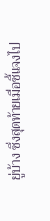ยู่บ้าง ซึ่งสุดท้ายเมื่อชี้แจงไป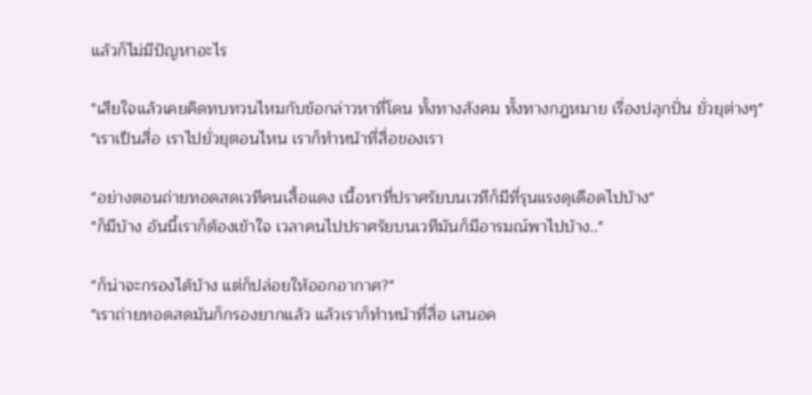แล้วก็ไม่มีปัญหาอะไร

"เสียใจแล้วเคยคิดทบทวนไหมกับข้อกล่าวหาที่โดน ทั้งทางสังคม ทั้งทางกฎหมาย เรื่องปลุกปั่น ยั่วยุต่างๆ"
"เราเป็นสื่อ เราไปยั่วยุตอนไหน เราก็ทำหน้าที่สื่อของเรา

"อย่างตอนถ่ายทอดสดเวทีคนเสื้อแดง เนื้อหาที่ปราศรัยบนเวทีก็มีที่รุนแรงดุเดือดไปบ้าง"
"ก็มีบ้าง อันนี้เราก็ต้องเข้าใจ เวลาคนไปปราศรัยบนเวทีมันก็มีอารมณ์พาไปบ้าง.."

"ก็น่าจะกรองได้บ้าง แต่ก็ปล่อยให้ออกอากาศ?"
"เราถ่ายทอดสดมันก็กรองยากแล้ว แล้วเราก็ทำหน้าที่สื่อ เสนอค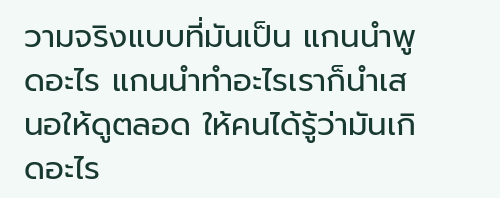วามจริงแบบที่มันเป็น แกนนำพูดอะไร แกนนำทำอะไรเราก็นำเสนอให้ดูตลอด ให้คนได้รู้ว่ามันเกิดอะไร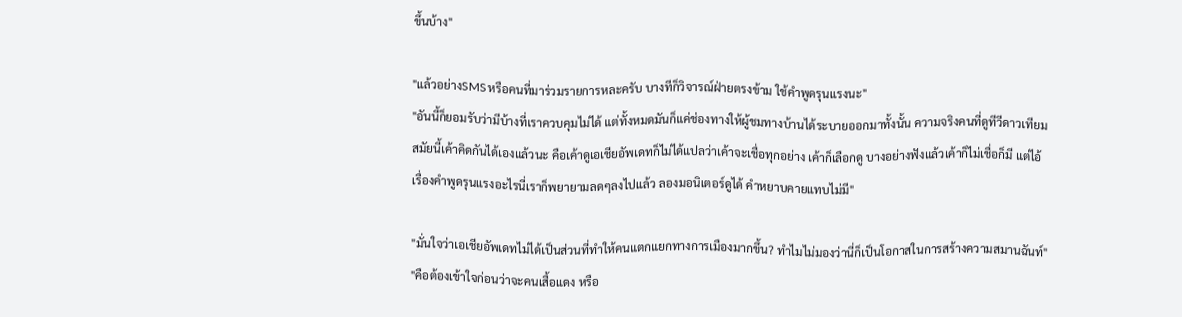ขึ้นบ้าง"

"แล้วอย่างSMSหรือคนที่มาร่วมรายการหละครับ บางทีก็วิจารณ์ฝ่ายตรงข้าม ใช้คำพูดรุนแรงนะ"
"อันนี้ก็ยอมรับว่ามีบ้างที่เราควบคุมไม่ได้ แต่ทั้งหมดมันก็แค่ช่องทางให้ผู้ชมทางบ้านได้ระบายออกมาทั้งนั้น ความจริงคนที่ดูทีวีดาวเทียมสมัยนี้เค้าคิดกันได้เองแล้วนะ คือเค้าดูเอเชียอัพเดทก็ไม่ได้แปลว่าเค้าจะเชื่อทุกอย่าง เค้าก็เลือกดู บางอย่างฟังแล้วเค้าก็ไม่เชื่อก็มี แต่ไอ้เรื่องคำพูดรุนแรงอะไรนี่เราก็พยายามลดๆลงไปแล้ว ลองมอนิเตอร์ดูได้ คำหยาบคายแทบไม่มี"

"มั่นใจว่าเอเชียอัพเดทไม่ได้เป็นส่วนที่ทำให้คนแตกแยกทางการเมืองมากขึ้น? ทำไมไม่มองว่านี่ก็เป็นโอกาสในการสร้างความสมานฉันท์"
"คือต้องเข้าใจก่อนว่าจะคนเสื้อแดง หรือ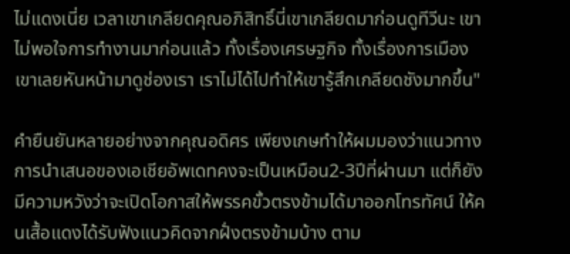ไม่แดงเนี่ย เวลาเขาเกลียดคุณอภิสิทธิ์นี่เขาเกลียดมาก่อนดูทีวีนะ เขาไม่พอใจการทำงานมาก่อนแล้ว ทั้งเรื่องเศรษฐกิจ ทั้งเรื่องการเมือง เขาเลยหันหน้ามาดูช่องเรา เราไม่ได้ไปทำให้เขารู้สึกเกลียดชังมากขึ้น"

คำยืนยันหลายอย่างจากคุณอดิศร เพียงเกษทำให้ผมมองว่าแนวทางการนำเสนอของเอเชียอัพเดทคงจะเป็นเหมือน2-3ปีที่ผ่านมา แต่ก็ยังมีความหวังว่าจะเปิดโอกาสให้พรรคขั้วตรงข้ามได้มาออกโทรทัศน์ ให้คนเสื้อแดงได้รับฟังแนวคิดจากฝั่งตรงข้ามบ้าง ตาม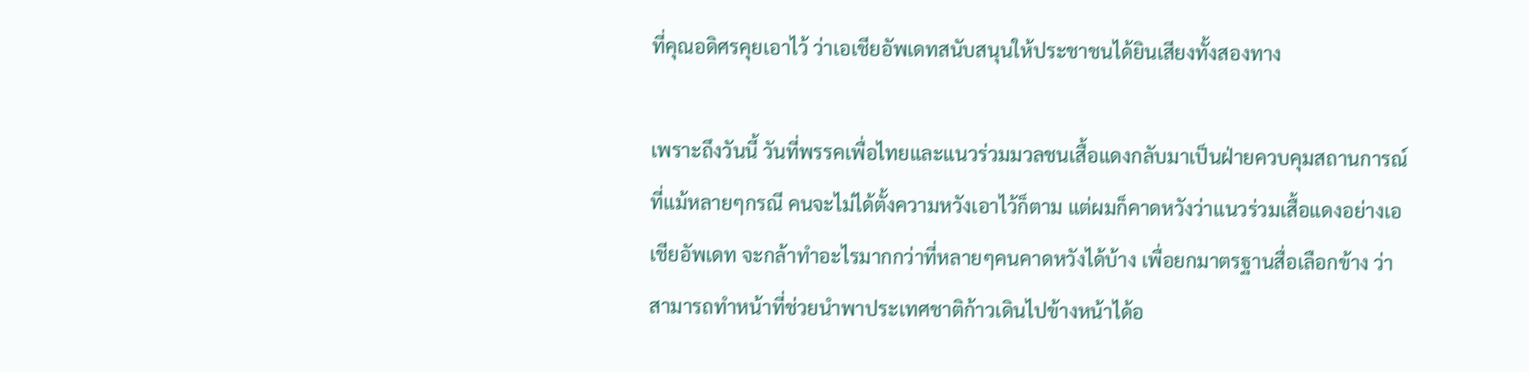ที่คุณอดิศรคุยเอาไว้ ว่าเอเชียอัพเดทสนับสนุนให้ประชาชนได้ยินเสียงทั้งสองทาง

เพราะถึงวันนี้ วันที่พรรคเพื่อไทยและแนวร่วมมวลชนเสื้อแดงกลับมาเป็นฝ่ายควบคุมสถานการณ์ ที่แม้หลายๆกรณี คนจะไม่ได้ตั้งความหวังเอาไว้ก็ตาม แต่ผมก็คาดหวังว่าแนวร่วมเสื้อแดงอย่างเอเชียอัพเดท จะกล้าทำอะไรมากกว่าที่หลายๆคนคาดหวังได้บ้าง เพื่อยกมาตรฐานสื่อเลือกข้าง ว่าสามารถทำหน้าที่ช่วยนำพาประเทศชาติก้าวเดินไปข้างหน้าได้อ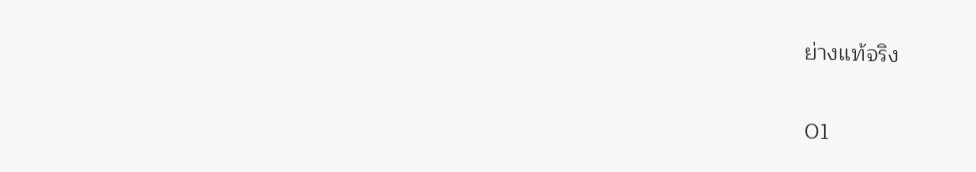ย่างแท้จริง

01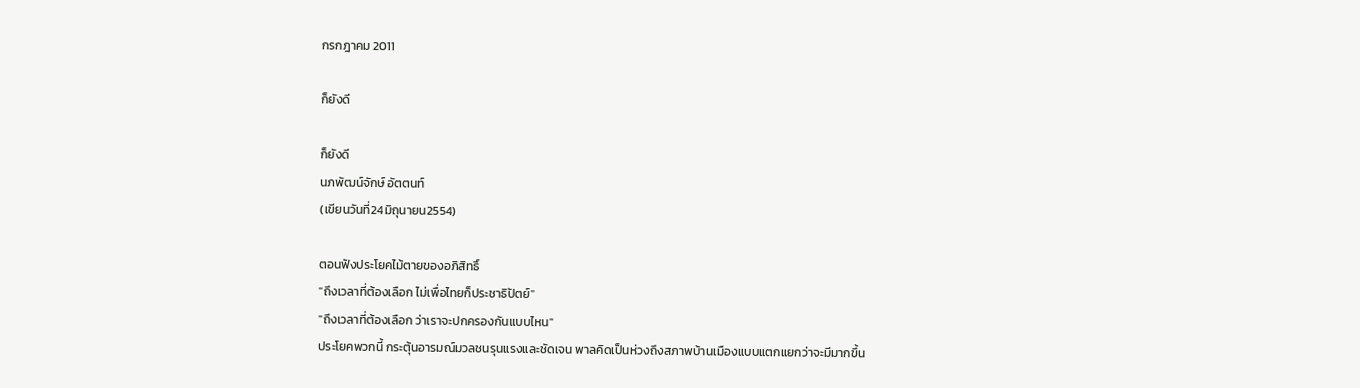กรกฎาคม 2011

ก็ยังดี

ก็ยังดี
นภพัฒน์จักษ์ อัตตนท์
(เขียนวันที่24มิถุนายน2554)

ตอนฟังประโยคไม้ตายของอภิสิทธิ์
"ถึงเวลาที่ต้องเลือก ไม่เพื่อไทยก็ประชาธิปัตย์"
"ถึงเวลาที่ต้องเลือก ว่าเราจะปกครองกันแบบไหน"
ประโยคพวกนี้ กระตุ้นอารมณ์มวลชนรุนแรงและชัดเจน พาลคิดเป็นห่วงถึงสภาพบ้านเมืองแบบแตกแยกว่าจะมีมากขึ้น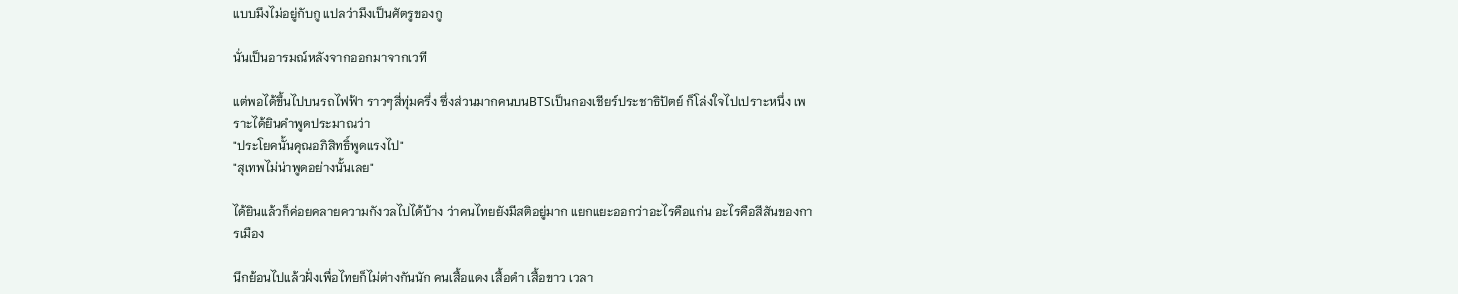แบบมึงไม่อยู่กับกู แปลว่ามึงเป็นศัตรูของกู

นั่นเป็นอารมณ์หลังจากออกมาจากเวที

แต่พอได้ขึ้นไปบนรถไฟฟ้า ราวๆสี่ทุ่มครึ่ง ซึ่งส่วนมากคนบนBTSเป็นกองเชียร์ประชาธิปัตย์ ก็โล่งใจไปเปราะหนึ่ง เพราะได้ยินคำพูดประมาณว่า
"ประโยคนั้นคุณอภิสิทธิ์พูดแรงไป"
"สุเทพไม่น่าพูดอย่างนั้นเลย"

ได้ยินแล้วก็ค่อยคลายความกังวลไปได้บ้าง ว่าคนไทยยังมีสติอยู่มาก แยกแยะออกว่าอะไรคือแก่น อะไรคือสีสันของการเมือง

นึกย้อนไปแล้วฝั่งเพื่อไทยก็ไม่ต่างกันนัก คนเสื้อแดง เสื้อดำ เสื้อขาว เวลา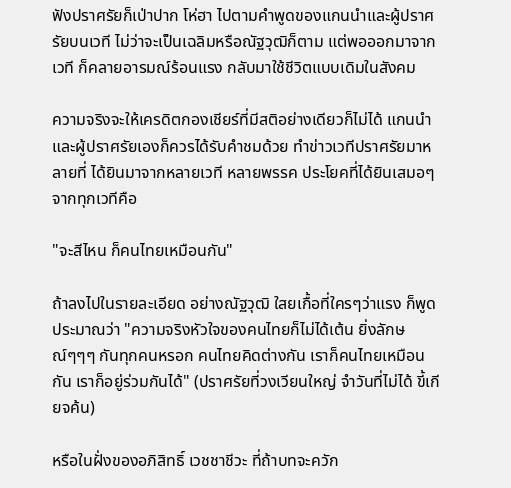ฟังปราศรัยก็เป่าปาก โห่ฮา ไปตามคำพูดของแกนนำและผู้ปราศรัยบนเวที ไม่ว่าจะเป็นเฉลิมหรือณัฐวุฒิก็ตาม แต่พอออกมาจากเวที ก็คลายอารมณ์ร้อนแรง กลับมาใช้ชีวิตแบบเดิมในสังคม

ความจริงจะให้เครดิตกองเชียร์ที่มีสติอย่างเดียวก็ไม่ได้ แกนนำและผู้ปราศรัยเองก็ควรได้รับคำชมด้วย ทำข่าวเวทีปราศรัยมาหลายที่ ได้ยินมาจากหลายเวที หลายพรรค ประโยคที่ได้ยินเสมอๆจากทุกเวทีคือ

"จะสีไหน ก็คนไทยเหมือนกัน"

ถ้าลงไปในรายละเอียด อย่างณัฐวุฒิ ใสยเกื้อที่ใครๆว่าแรง ก็พูดประมาณว่า "ความจริงหัวใจของคนไทยก็ไม่ได้เต้น ยิ่งลักษณ์ๆๆๆ กันทุกคนหรอก คนไทยคิดต่างกัน เราก็คนไทยเหมือนกัน เราก็อยู่ร่วมกันได้" (ปราศรัยที่วงเวียนใหญ่ จำวันที่ไม่ได้ ขี้เกียจค้น)

หรือในฝั่งของอภิสิทธิ์ เวชชาชีวะ ที่ถ้าบทจะควัก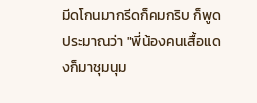มีดโกนมากรีดก็คมกริบ ก็พูดประมาณว่า "พี่น้องคนเสื้อแดงก็มาชุมนุม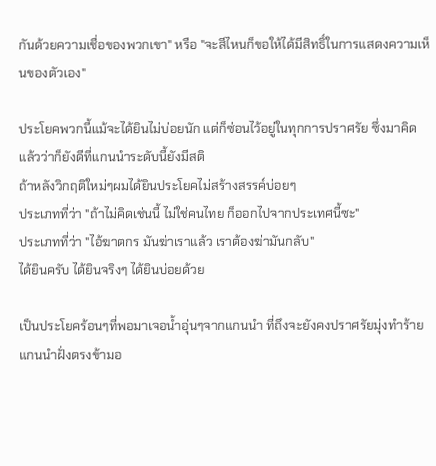กันด้วยความเชื่อของพวกเขา" หรือ "จะสีไหนก็ขอให้ได้มีสิทธิ์ในการแสดงความเห็นของตัวเอง"

ประโยคพวกนี้แม้จะได้ยินไม่บ่อยนัก แต่ก็ซ่อนไว้อยู่ในทุกการปราศรัย ซึ่งมาคิดแล้วว่าก็ยังดีที่แกนนำระดับนี้ยังมีสติ
ถ้าหลังวิกฤติใหม่ๆผมได้ยินประโยคไม่สร้างสรรค์บ่อยๆ
ประเภทที่ว่า "ถ้าไม่คิดเช่นนี้ ไม่ใช่คนไทย ก็ออกไปจากประเทศนี้ซะ"
ประเภทที่ว่า "ไอ้ฆาตกร มันฆ่าเราแล้ว เราต้องฆ่ามันกลับ"
ได้ยินครับ ได้ยินจริงๆ ได้ยินบ่อยด้วย

เป็นประโยคร้อนๆที่พอมาเจอน้ำอุ่นๆจากแกนนำ ที่ถึงจะยังคงปราศรัยมุ่งทำร้ายแกนนำฝั่งตรงข้ามอ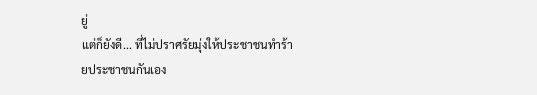ยู่
แต่ก็ยังดี... ที่ไม่ปราศรัยมุ่งให้ประชาชนทำร้ายประชาชนกันเอง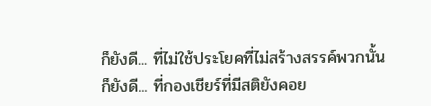ก็ยังดี... ที่ไม่ใช้ประโยคที่ไม่สร้างสรรค์พวกนั้น
ก็ยังดี... ที่กองเชียร์ที่มีสติยังคอย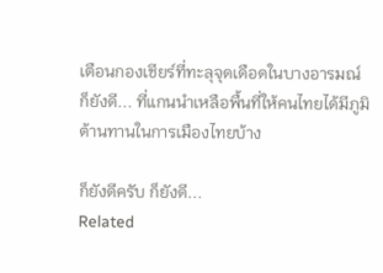เตือนกองเชียร์ที่ทะลุจุดเดือดในบางอารมณ์
ก็ยังดี... ที่แกนนำเหลือพื้นที่ให้คนไทยได้มีภูมิต้านทานในการเมืองไทยบ้าง

ก็ยังดีครับ ก็ยังดี...
Related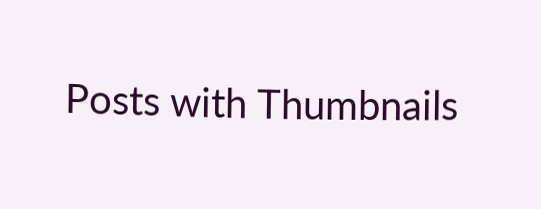Posts with Thumbnails